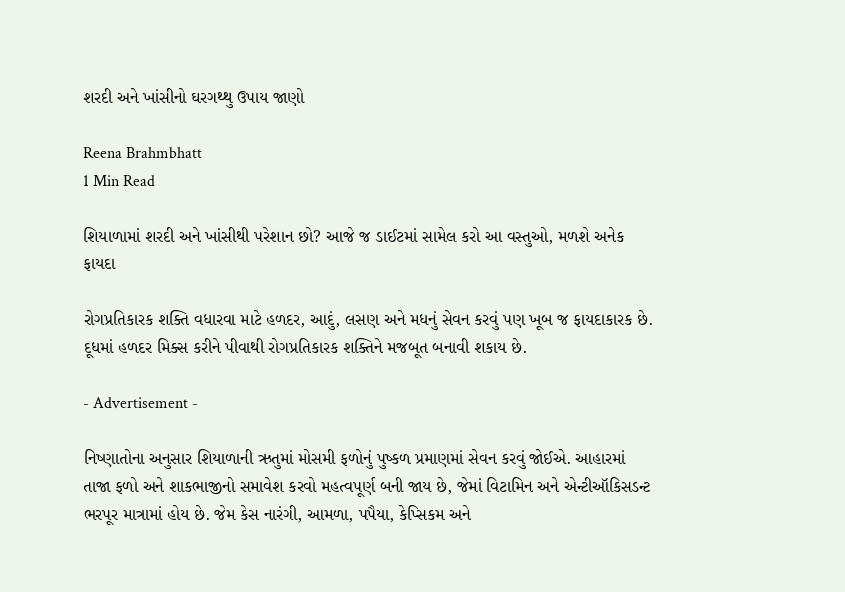શરદી અને ખાંસીનો ઘરગથ્થુ ઉપાય જાણો

Reena Brahmbhatt
1 Min Read

શિયાળામાં શરદી અને ખાંસીથી પરેશાન છો? આજે જ ડાઈટમાં સામેલ કરો આ વસ્તુઓ, મળશે અનેક ફાયદા

રોગપ્રતિકારક શક્તિ વધારવા માટે હળદર, આદું, લસણ અને મધનું સેવન કરવું પણ ખૂબ જ ફાયદાકારક છે. દૂધમાં હળદર મિક્સ કરીને પીવાથી રોગપ્રતિકારક શક્તિને મજબૂત બનાવી શકાય છે.

- Advertisement -

નિષ્ણાતોના અનુસાર શિયાળાની ઋતુમાં મોસમી ફળોનું પુષ્કળ પ્રમાણમાં સેવન કરવું જોઈએ. આહારમાં તાજા ફળો અને શાકભાજીનો સમાવેશ કરવો મહત્વપૂર્ણ બની જાય છે, જેમાં વિટામિન અને એન્ટીઑકિસડન્ટ ભરપૂર માત્રામાં હોય છે. જેમ કેસ નારંગી, આમળા, પપૈયા, કેપ્સિકમ અને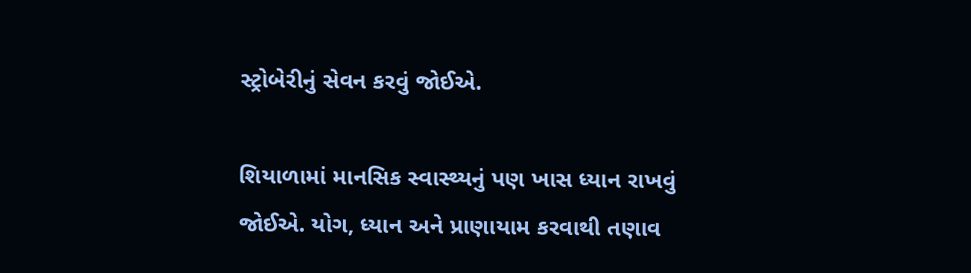સ્ટ્રોબેરીનું સેવન કરવું જોઈએ.

શિયાળામાં માનસિક સ્વાસ્થ્યનું પણ ખાસ ધ્યાન રાખવું જોઈએ. યોગ, ધ્યાન અને પ્રાણાયામ કરવાથી તણાવ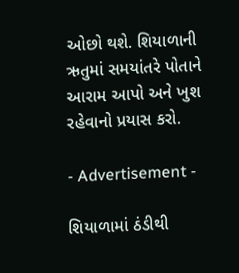ઓછો થશે. શિયાળાની ઋતુમાં સમયાંતરે પોતાને આરામ આપો અને ખુશ રહેવાનો પ્રયાસ કરો.

- Advertisement -

શિયાળામાં ઠંડીથી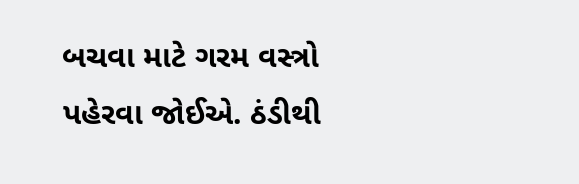બચવા માટે ગરમ વસ્ત્રો પહેરવા જોઈએ. ઠંડીથી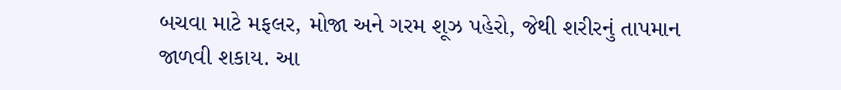બચવા માટે મફલર, મોજા અને ગરમ શૂઝ પહેરો, જેથી શરીરનું તાપમાન જાળવી શકાય. આ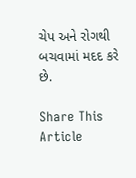ચેપ અને રોગથી બચવામાં મદદ કરે છે.

Share This Article